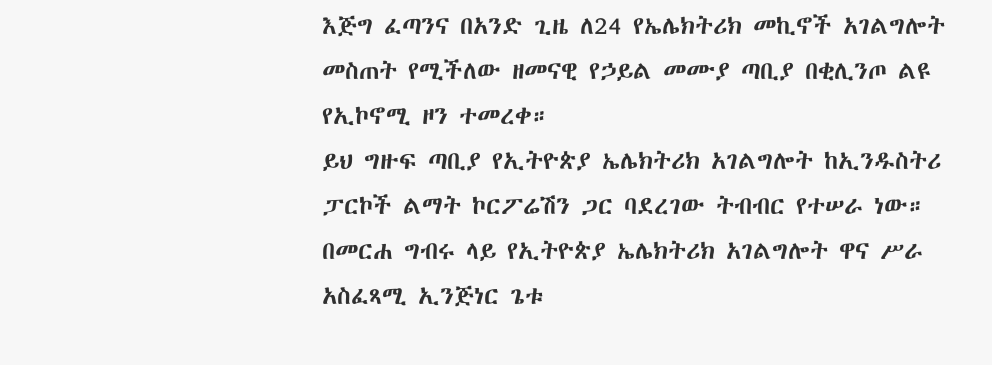እጅግ ፈጣንና በአንድ ጊዜ ለ24 የኤሌክትሪክ መኪኖች አገልግሎት መስጠት የሚችለው ዘመናዊ የኃይል መሙያ ጣቢያ በቂሊንጦ ልዩ የኢኮኖሚ ዞን ተመረቀ።
ይህ ግዙፍ ጣቢያ የኢትዮጵያ ኤሌክትሪክ አገልግሎት ከኢንዱስትሪ ፓርኮች ልማት ኮርፖሬሽን ጋር ባደረገው ትብብር የተሠራ ነው።
በመርሐ ግብሩ ላይ የኢትዮጵያ ኤሌክትሪክ አገልግሎት ዋና ሥራ አስፈጻሚ ኢንጅነር ጌቱ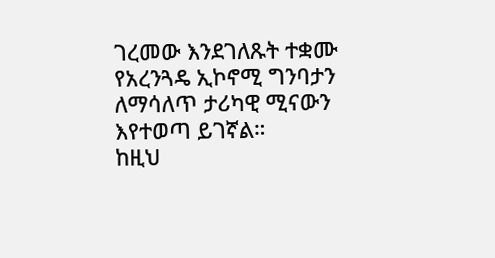ገረመው እንደገለጹት ተቋሙ የአረንጓዴ ኢኮኖሚ ግንባታን ለማሳለጥ ታሪካዊ ሚናውን እየተወጣ ይገኛል።
ከዚህ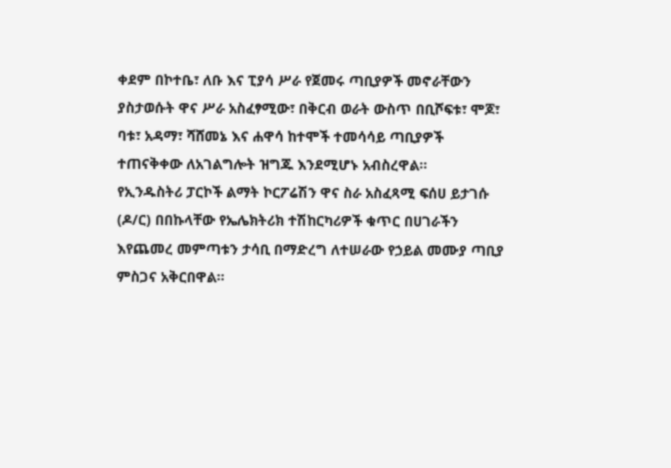ቀደም በኮተቤ፣ ለቡ እና ፒያሳ ሥራ የጀመሩ ጣቢያዎች መኖራቸውን ያስታወሱት ዋና ሥራ አስፈፃሚው፣ በቅርብ ወራት ውስጥ በቢሾፍቱ፣ ሞጆ፣ ባቱ፣ አዳማ፣ ሻሸመኔ እና ሐዋሳ ከተሞች ተመሳሳይ ጣቢያዎች ተጠናቅቀው ለአገልግሎት ዝግጁ እንደሚሆኑ አብስረዋል።
የኢንዱስትሪ ፓርኮች ልማት ኮርፖሬሽን ዋና ስራ አስፈጻሚ ፍሰሀ ይታገሱ (ዶ/ር) በበኩላቸው የኤሌክትሪክ ተሽከርካሪዎች ቁጥር በሀገራችን እየጨመረ መምጣቱን ታሳቢ በማድረግ ለተሠራው የኃይል መሙያ ጣቢያ ምስጋና አቅርበዋል።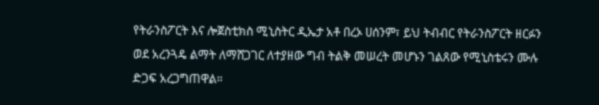የትራንስፖርት እና ሎጀስቲክስ ሚኒስትር ዲኤታ አቶ በረኦ ሀሰንም፣ ይህ ትብብር የትራንስፖርት ዘርፉን ወደ አረንጓዴ ልማት ለማሸጋገር ለተያዘው ግብ ትልቅ መሠረት መሆኑን ገልጸው የሚኒስቴሩን ሙሉ ድጋፍ አረጋግጠዋል።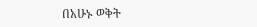በአሁኑ ወቅት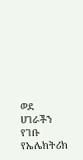ወደ ሀገራችን የገቡ የኤሌክትሪክ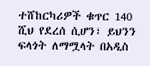ተሸከርካሪዎች ቁጥር 140 ሺህ የደረሰ ሲሆን፣ ይህንን ፍላጎት ለማሟላት በአዲስ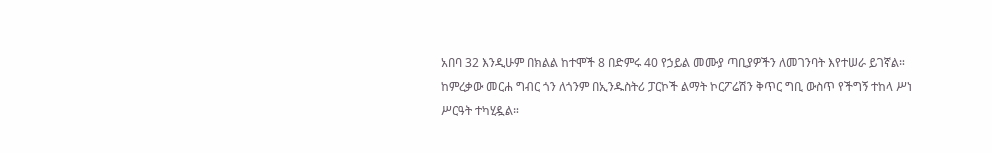አበባ 32 እንዲሁም በክልል ከተሞች 8 በድምሩ 40 የኃይል መሙያ ጣቢያዎችን ለመገንባት እየተሠራ ይገኛል።
ከምረቃው መርሐ ግብር ጎን ለጎንም በኢንዱስትሪ ፓርኮች ልማት ኮርፖሬሽን ቅጥር ግቢ ውስጥ የችግኝ ተከላ ሥነ ሥርዓት ተካሂዷል።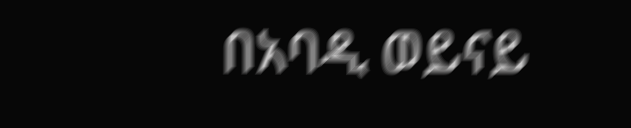በአባዲ ወይናይ